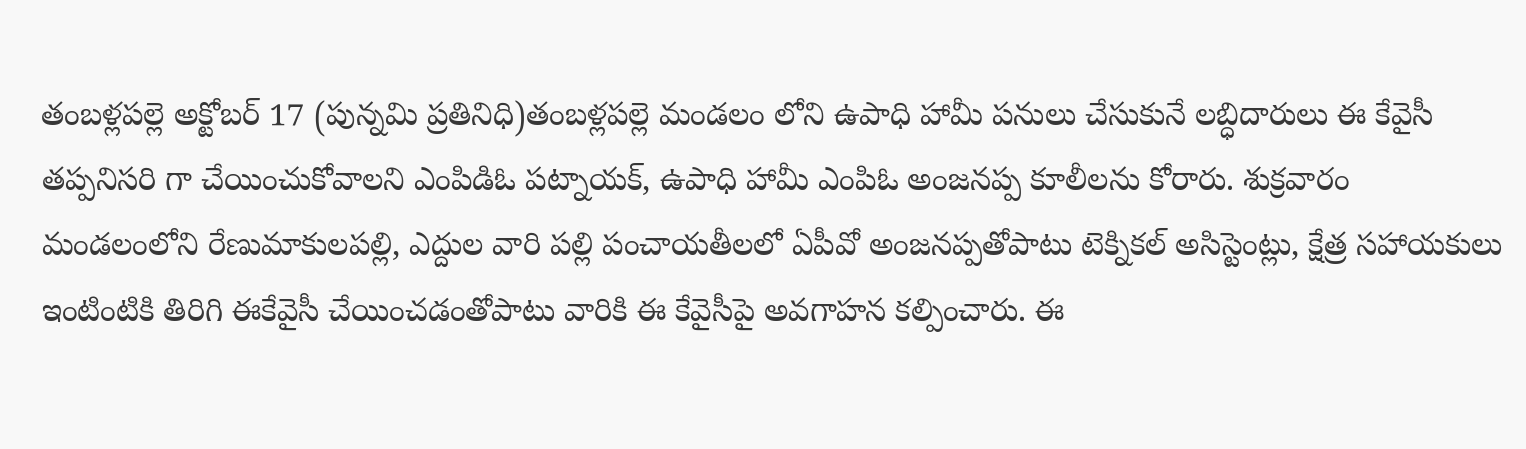తంబళ్లపల్లె అక్టోబర్ 17 (పున్నమి ప్రతినిధి)తంబళ్లపల్లె మండలం లోని ఉపాధి హామీ పనులు చేసుకునే లబ్ధిదారులు ఈ కేవైసీ తప్పనిసరి గా చేయించుకోవాలని ఎంపిడిఓ పట్నాయక్, ఉపాధి హామీ ఎంపిఓ అంజనప్ప కూలీలను కోరారు. శుక్రవారం మండలంలోని రేణుమాకులపల్లి, ఎద్దుల వారి పల్లి పంచాయతీలలో ఏపీవో అంజనప్పతోపాటు టెక్నికల్ అసిస్టెంట్లు, క్షేత్ర సహాయకులు ఇంటింటికి తిరిగి ఈకేవైసీ చేయించడంతోపాటు వారికి ఈ కేవైసీపై అవగాహన కల్పించారు. ఈ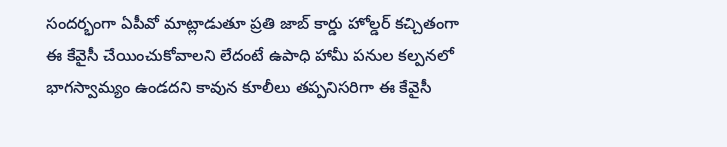సందర్భంగా ఏపీవో మాట్లాడుతూ ప్రతి జాబ్ కార్డు హోల్డర్ కచ్చితంగా ఈ కేవైసీ చేయించుకోవాలని లేదంటే ఉపాధి హామీ పనుల కల్పనలో భాగస్వామ్యం ఉండదని కావున కూలీలు తప్పనిసరిగా ఈ కేవైసీ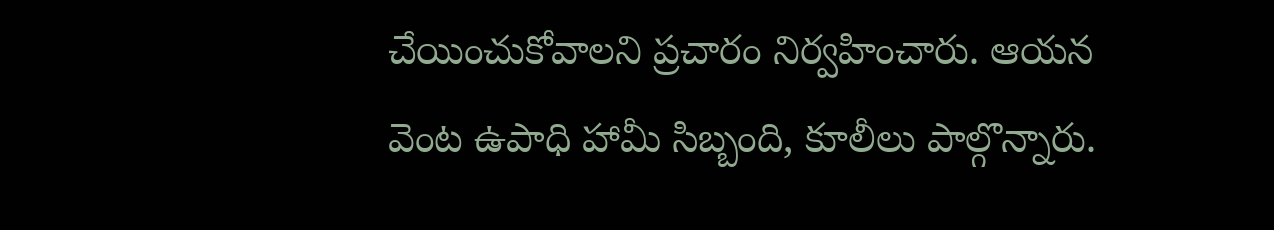చేయించుకోవాలని ప్రచారం నిర్వహించారు. ఆయన వెంట ఉపాధి హామీ సిబ్బంది, కూలీలు పాల్గొన్నారు.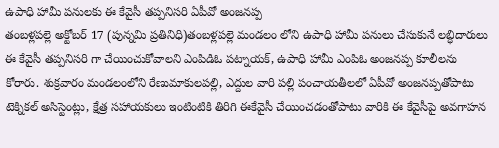ఉపాధి హామీ పనులకు ఈ కేవైసీ తప్పనిసరి ఏపీవో అంజనప్ప
తంబళ్లపల్లె అక్టోబర్ 17 (పున్నమి ప్రతినిధి)తంబళ్లపల్లె మండలం లోని ఉపాధి హామీ పనులు చేసుకునే లబ్ధిదారులు ఈ కేవైసీ తప్పనిసరి గా చేయించుకోవాలని ఎంపిడిఓ పట్నాయక్, ఉపాధి హామీ ఎంపిఓ అంజనప్ప కూలీలను కోరారు. శుక్రవారం మండలంలోని రేణుమాకులపల్లి, ఎద్దుల వారి పల్లి పంచాయతీలలో ఏపీవో అంజనప్పతోపాటు టెక్నికల్ అసిస్టెంట్లు, క్షేత్ర సహాయకులు ఇంటింటికి తిరిగి ఈకేవైసీ చేయించడంతోపాటు వారికి ఈ కేవైసీపై అవగాహన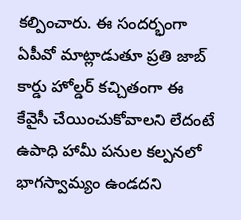కల్పించారు. ఈ సందర్భంగా ఏపీవో మాట్లాడుతూ ప్రతి జాబ్ కార్డు హోల్డర్ కచ్చితంగా ఈ కేవైసీ చేయించుకోవాలని లేదంటే ఉపాధి హామీ పనుల కల్పనలో భాగస్వామ్యం ఉండదని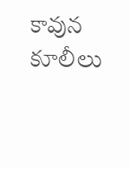కావున కూలీలు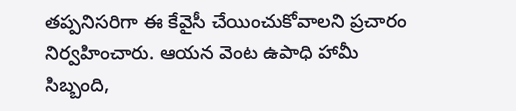తప్పనిసరిగా ఈ కేవైసీ చేయించుకోవాలని ప్రచారం నిర్వహించారు. ఆయన వెంట ఉపాధి హామీ సిబ్బంది,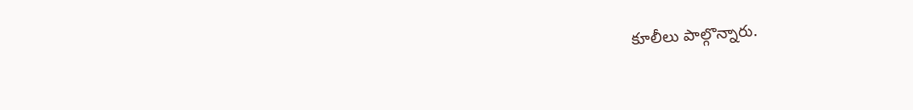కూలీలు పాల్గొన్నారు.